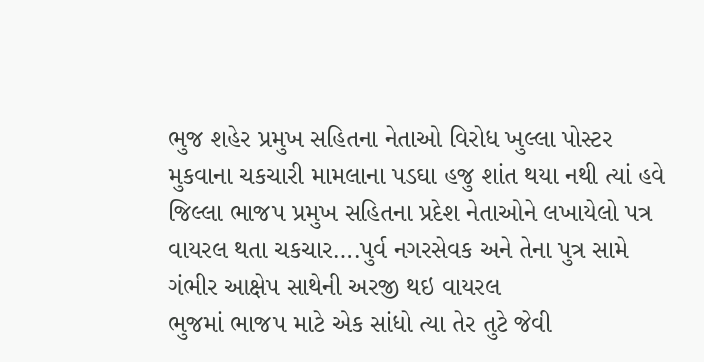ભુજ શહેર પ્રમુખ સહિતના નેતાઓ વિરોધ ખુલ્લા પોસ્ટર મુકવાના ચકચારી મામલાના પડઘા હજુ શાંત થયા નથી ત્યાં હવે જિલ્લા ભાજપ પ્રમુખ સહિતના પ્રદેશ નેતાઓને લખાયેલો પત્ર વાયરલ થતા ચકચાર….પુર્વ નગરસેવક અને તેના પુત્ર સામે ગંભીર આક્ષેપ સાથેની અરજી થઇ વાયરલ
ભુજમાં ભાજપ માટે એક સાંધો ત્યા તેર તુટે જેવી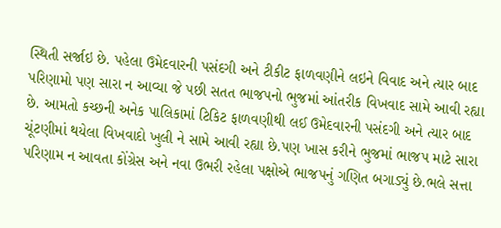સ્થિતી સર્જાઇ છે. પહેલા ઉમેદવારની પસંદગી અને ટીકીટ ફાળવણીને લઇને વિવાદ અને ત્યાર બાદ પરિણામો પણ સારા ન આવ્યા જે પછી સતત ભાજપનો ભુજમાં આંતરીક વિખવાદ સામે આવી રહ્યા છે. આમતો કચ્છની અનેક પાલિકામાં ટિકિટ ફાળવણીથી લઈ ઉમેદવારની પસંદગી અને ત્યાર બાદ ચૂંટણીમાં થયેલા વિખવાદો ખુલી ને સામે આવી રહ્યા છે.પણ ખાસ કરીને ભુજમાં ભાજપ માટે સારા પરિણામ ન આવતા કોંગ્રેસ અને નવા ઉભરી રહેલા પક્ષોએ ભાજપનું ગણિત બગાડ્યું છે.ભલે સત્તા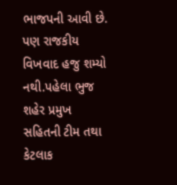ભાજપની આવી છે. પણ રાજકીય વિખવાદ હજુ શમ્યો નથી.પહેલા ભુજ શહેર પ્રમુખ સહિતની ટીમ તથા કેટલાક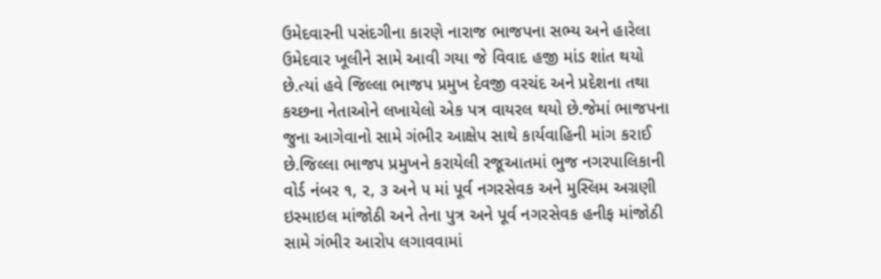ઉમેદવારની પસંદગીના કારણે નારાજ ભાજપના સભ્ય અને હારેલા ઉમેદવાર ખૂલીને સામે આવી ગયા જે વિવાદ હજી માંડ શાંત થયો છે.ત્યાં હવે જિલ્લા ભાજપ પ્રમુખ દેવજી વરચંદ અને પ્રદેશના તથા કચ્છના નેતાઓને લખાયેલો એક પત્ર વાયરલ થયો છે.જેમાં ભાજપના જુના આગેવાનો સામે ગંભીર આક્ષેપ સાથે કાર્યવાહિની માંગ કરાઈ છે.જિલ્લા ભાજપ પ્રમુખને કરાયેલી રજૂઆતમાં ભુજ નગરપાલિકાની વોર્ડ નંબર ૧, ૨, ૩ અને ૫ માં પૂર્વ નગરસેવક અને મુસ્લિમ અગ્રણી ઇસ્માઇલ માંજોઠી અને તેના પુત્ર અને પૂર્વ નગરસેવક હનીફ માંજોઠી સામે ગંભીર આરોપ લગાવવામાં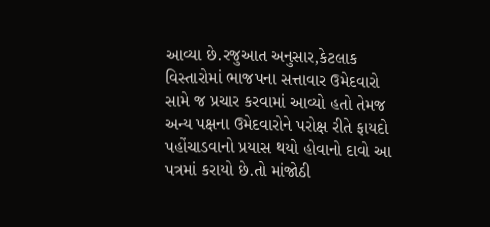આવ્યા છે.રજુઆત અનુસાર,કેટલાક વિસ્તારોમાં ભાજપના સત્તાવાર ઉમેદવારો સામે જ પ્રચાર કરવામાં આવ્યો હતો તેમજ અન્ય પક્ષના ઉમેદવારોને પરોક્ષ રીતે ફાયદો પહોંચાડવાનો પ્રયાસ થયો હોવાનો દાવો આ પત્રમાં કરાયો છે.તો માંજોઠી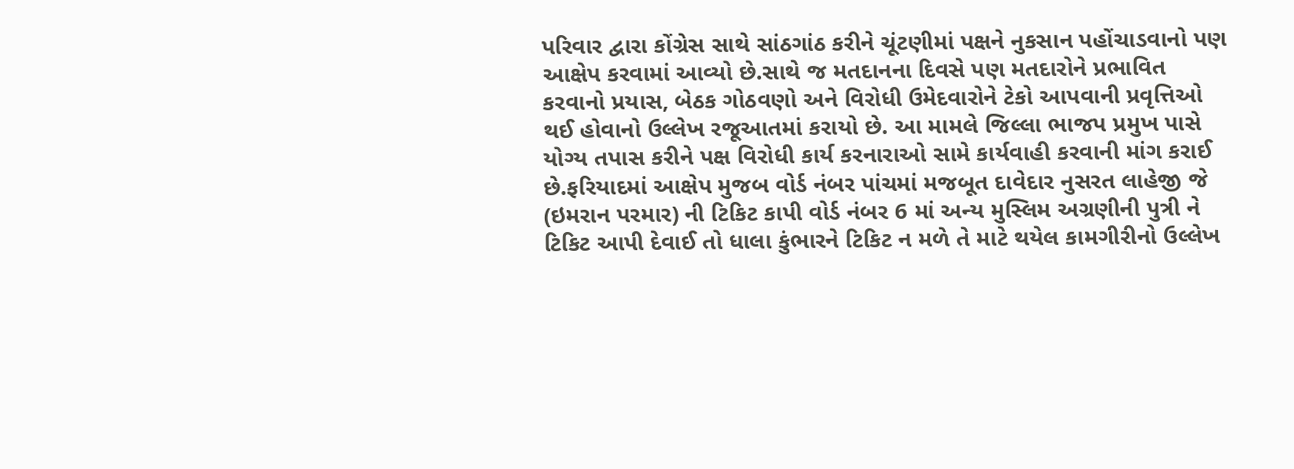પરિવાર દ્વારા કોંગ્રેસ સાથે સાંઠગાંઠ કરીને ચૂંટણીમાં પક્ષને નુકસાન પહોંચાડવાનો પણ આક્ષેપ કરવામાં આવ્યો છે.સાથે જ મતદાનના દિવસે પણ મતદારોને પ્રભાવિત કરવાનો પ્રયાસ, બેઠક ગોઠવણો અને વિરોધી ઉમેદવારોને ટેકો આપવાની પ્રવૃત્તિઓ થઈ હોવાનો ઉલ્લેખ રજૂઆતમાં કરાયો છે. આ મામલે જિલ્લા ભાજપ પ્રમુખ પાસે યોગ્ય તપાસ કરીને પક્ષ વિરોધી કાર્ય કરનારાઓ સામે કાર્યવાહી કરવાની માંગ કરાઈ છે.ફરિયાદમાં આક્ષેપ મુજબ વોર્ડ નંબર પાંચમાં મજબૂત દાવેદાર નુસરત લાહેજી જે (ઇમરાન પરમાર) ની ટિકિટ કાપી વોર્ડ નંબર 6 માં અન્ય મુસ્લિમ અગ્રણીની પુત્રી ને ટિકિટ આપી દેવાઈ તો ધાલા કુંભારને ટિકિટ ન મળે તે માટે થયેલ કામગીરીનો ઉલ્લેખ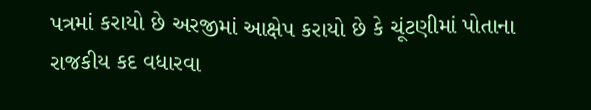પત્રમાં કરાયો છે અરજીમાં આક્ષેપ કરાયો છે કે ચૂંટણીમાં પોતાના રાજકીય કદ વધારવા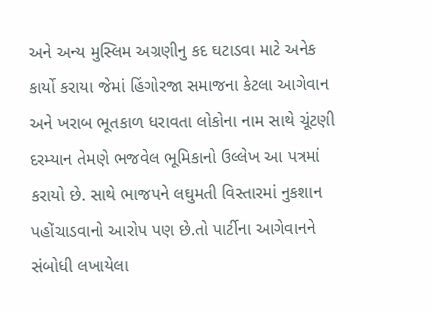અને અન્ય મુસ્લિમ અગ્રણીનુ કદ ઘટાડવા માટે અનેક કાર્યો કરાયા જેમાં હિંગોરજા સમાજના કેટલા આગેવાન અને ખરાબ ભૂતકાળ ધરાવતા લોકોના નામ સાથે ચૂંટણી દરમ્યાન તેમણે ભજવેલ ભૂમિકાનો ઉલ્લેખ આ પત્રમાં કરાયો છે. સાથે ભાજપને લઘુમતી વિસ્તારમાં નુકશાન પહોંચાડવાનો આરોપ પણ છે.તો પાર્ટીના આગેવાનને સંબોધી લખાયેલા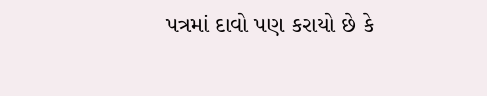પત્રમાં દાવો પણ કરાયો છે કે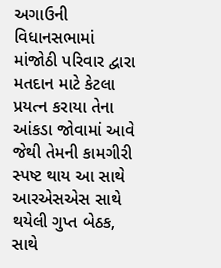અગાઉની વિધાનસભામાં માંજોઠી પરિવાર દ્વારા મતદાન માટે કેટલા પ્રયત્ન કરાયા તેના આંકડા જોવામાં આવે જેથી તેમની કામગીરી સ્પષ્ટ થાય આ સાથે આરએસએસ સાથે થયેલી ગુપ્ત બેઠક, સાથે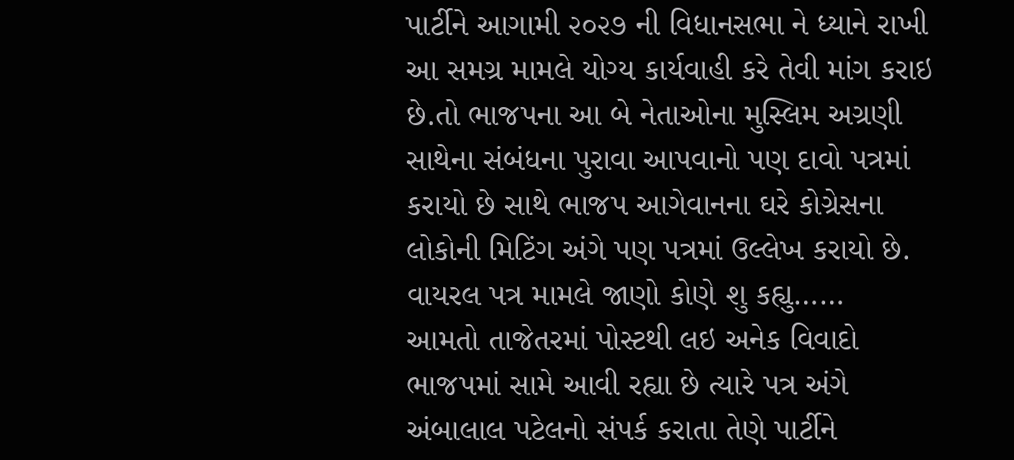પાર્ટીને આગામી ૨૦૨૭ ની વિધાનસભા ને ધ્યાને રાખી આ સમગ્ર મામલે યોગ્ય કાર્યવાહી કરે તેવી માંગ કરાઇ છે.તો ભાજપના આ બે નેતાઓના મુસ્લિમ અગ્રણી સાથેના સંબંધના પુરાવા આપવાનો પણ દાવો પત્રમાં કરાયો છે સાથે ભાજપ આગેવાનના ઘરે કોગ્રેસના લોકોની મિટિંગ અંગે પણ પત્રમાં ઉલ્લેખ કરાયો છે.
વાયરલ પત્ર મામલે જાણો કોણે શુ કહ્યુ……
આમતો તાજેતરમાં પોસ્ટથી લઇ અનેક વિવાદો ભાજપમાં સામે આવી રહ્યા છે ત્યારે પત્ર અંગે અંબાલાલ પટેલનો સંપર્ક કરાતા તેણે પાર્ટીને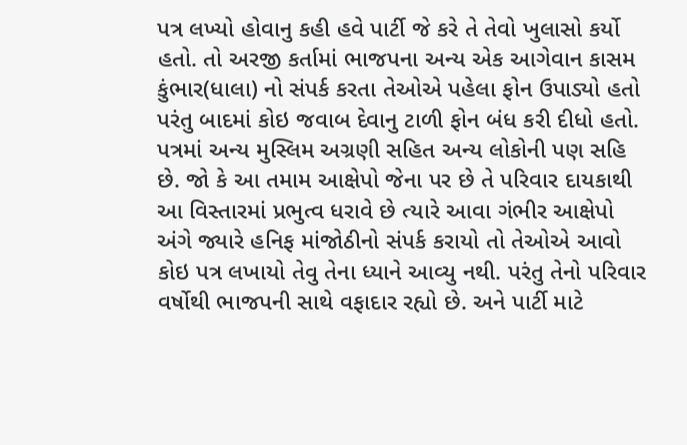પત્ર લખ્યો હોવાનુ કહી હવે પાર્ટી જે કરે તે તેવો ખુલાસો કર્યો હતો. તો અરજી કર્તામાં ભાજપના અન્ય એક આગેવાન કાસમ કુંભાર(ધાલા) નો સંપર્ક કરતા તેઓએ પહેલા ફોન ઉપાડ્યો હતો પરંતુ બાદમાં કોઇ જવાબ દેવાનુ ટાળી ફોન બંધ કરી દીધો હતો. પત્રમાં અન્ય મુસ્લિમ અગ્રણી સહિત અન્ય લોકોની પણ સહિ છે. જો કે આ તમામ આક્ષેપો જેના પર છે તે પરિવાર દાયકાથી આ વિસ્તારમાં પ્રભુત્વ ધરાવે છે ત્યારે આવા ગંભીર આક્ષેપો અંગે જ્યારે હનિફ માંજોઠીનો સંપર્ક કરાયો તો તેઓએ આવો કોઇ પત્ર લખાયો તેવુ તેના ધ્યાને આવ્યુ નથી. પરંતુ તેનો પરિવાર વર્ષોથી ભાજપની સાથે વફાદાર રહ્યો છે. અને પાર્ટી માટે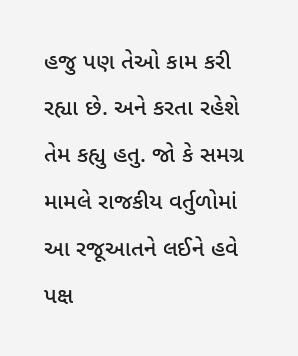હજુ પણ તેઓ કામ કરી રહ્યા છે. અને કરતા રહેશે તેમ કહ્યુ હતુ. જો કે સમગ્ર મામલે રાજકીય વર્તુળોમાં આ રજૂઆતને લઈને હવે પક્ષ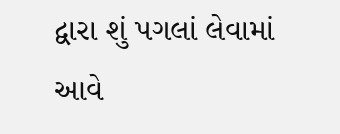દ્વારા શું પગલાં લેવામાં આવે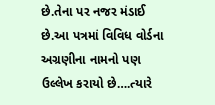છે.તેના પર નજર મંડાઈ છે.આ પત્રમાં વિવિધ વોર્ડના અગ્રણીના નામનો પણ ઉલ્લેખ કરાયો છે….ત્યારે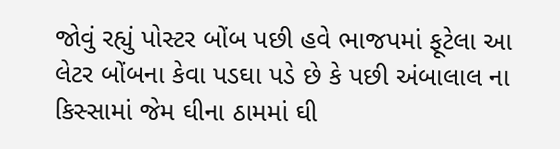જોવું રહ્યું પોસ્ટર બોંબ પછી હવે ભાજપમાં ફૂટેલા આ લેટર બોંબના કેવા પડઘા પડે છે કે પછી અંબાલાલ ના કિસ્સામાં જેમ ઘીના ઠામમાં ઘી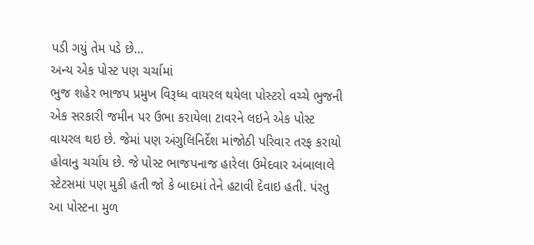પડી ગયું તેમ પડે છે…
અન્ય એક પોસ્ટ પણ ચર્ચામાં
ભુજ શહેર ભાજપ પ્રમુખ વિરૂધ્ધ વાયરલ થયેલા પોસ્ટરો વચ્ચે ભુજની એક સરકારી જમીન પર ઉભા કરાયેલા ટાવરને લઇને એક પોસ્ટ વાયરલ થઇ છે. જેમાં પણ અંગુલિનિર્દેશ માંજોઠી પરિવાર તરફ કરાયો હોવાનુ ચર્ચાય છે. જે પોસ્ટ ભાજપનાજ હારેલા ઉમેદવાર અંબાલાલે સ્ટેટસમાં પણ મુકી હતી જો કે બાદમાં તેને હટાવી દેવાઇ હતી. પંરતુ આ પોસ્ટના મુળ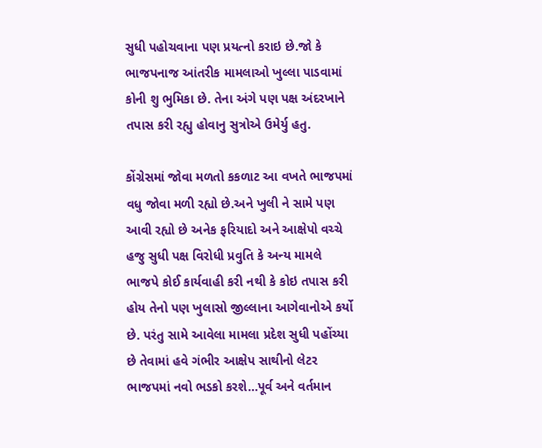સુધી પહોચવાના પણ પ્રયત્નો કરાઇ છે.જો કે ભાજપનાજ આંતરીક મામલાઓ ખુલ્લા પાડવામાં કોની શુ ભુમિકા છે. તેના અંગે પણ પક્ષ અંદરખાને તપાસ કરી રહ્યુ હોવાનુ સુત્રોએ ઉમેર્યુ હતુ.

કોંગ્રેસમાં જોવા મળતો કકળાટ આ વખતે ભાજપમાં વધુ જોવા મળી રહ્યો છે.અને ખુલી ને સામે પણ આવી રહ્યો છે અનેક ફરિયાદો અને આક્ષેપો વચ્ચે હજુ સુધી પક્ષ વિરોધી પ્રવુતિ કે અન્ય મામલે ભાજપે કોઈ કાર્યવાહી કરી નથી કે કોઇ તપાસ કરી હોય તેનો પણ ખુલાસો જીલ્લાના આગેવાનોએ કર્યો છે. પરંતુ સામે આવેલા મામલા પ્રદેશ સુધી પહોંચ્યા છે તેવામાં હવે ગંભીર આક્ષેપ સાથીનો લેટર ભાજપમાં નવો ભડકો કરશે…પૂર્વ અને વર્તમાન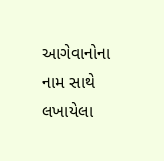આગેવાનોના નામ સાથે લખાયેલા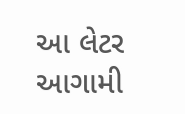આ લેટર આગામી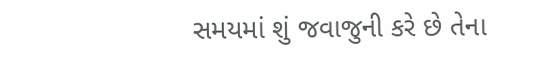સમયમાં શું જવાજુની કરે છે તેના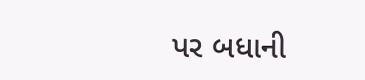પર બધાની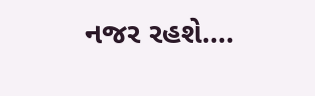નજર રહશે….